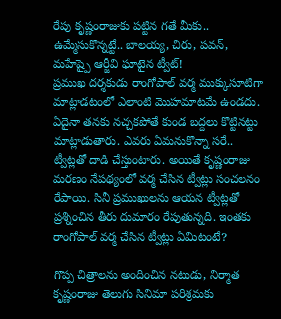రేపు కృష్ణంరాజుకు పట్టిన గతే మీకు.. ఉమ్మేసుకొన్నట్టే.. బాలయ్య, చిరు, పవన్, మహేష్పై ఆర్జీవి ఘాటైన ట్వీట్!
ప్రముఖ దర్శకుడు రాంగోపాల్ వర్మ ముక్కుసూటిగా మాట్లాడటంలో ఎలాంటి మొహమాటమే ఉండదు. ఏదైనా తనకు నచ్చకపోతే కుండ బద్దలు కొట్టినట్టు మాట్లాడుతారు. ఎవరు ఏమనుకొన్నా సరే.. ట్వీట్లతో దాడి చేస్తుంటారు. అయితే కృష్ణంరాజు మరణం నేపథ్యంలో వర్మ చేసిన ట్వీట్లు సంచలనం రేపాయి. సినీ ప్రముఖులను ఆయన ట్వీట్లతో ప్రశ్నించిన తీరు దుమారం రేపుతున్నది. ఇంతకు రాంగోపాల్ వర్మ చేసిన ట్వీట్లు ఏమిటంటే?

గొప్ప చిత్రాలను అందించిన నటుడు, నిర్మాత
కృష్ణంరాజు తెలుగు సినిమా పరిశ్రమకు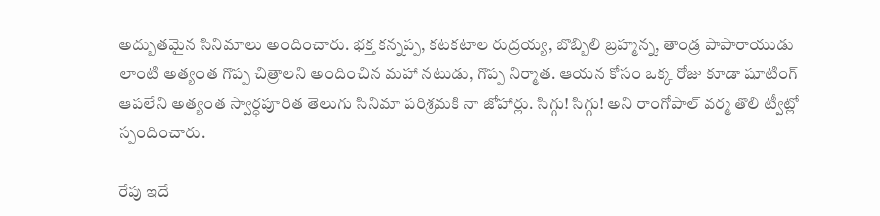అద్బుతమైన సినిమాలు అందించారు. భక్త కన్నప్ప, కటకటాల రుద్రయ్య, బొబ్బిలి బ్రహ్మన్న, తాండ్ర పాపారాయుడు లాంటి అత్యంత గొప్ప చిత్రాలని అందించిన మహా నటుడు, గొప్ప నిర్మాత. ఆయన కోసం ఒక్క రోజు కూడా షూటింగ్ ఆపలేని అత్యంత స్వార్ధపూరిత తెలుగు సినిమా పరిశ్రమకి నా జోహార్లు. సిగ్గు! సిగ్గు! అని రాంగోపాల్ వర్మ తొలి ట్వీట్లో స్పందించారు.

రేపు ఇదే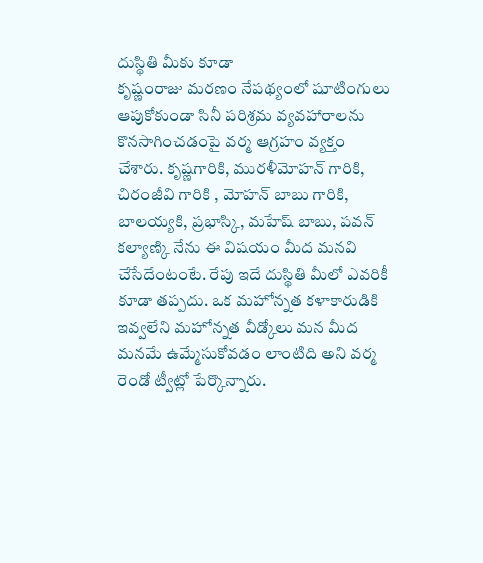దుస్థితి మీకు కూడా
కృష్ణంరాజు మరణం నేపథ్యంలో షూటింగులు ఆపుకోకుండా సినీ పరిశ్రమ వ్యవహారాలను కొనసాగించడంపై వర్మ ఆగ్రహం వ్యక్తం చేశారు. కృష్ణగారికి, మురళీమోహన్ గారికి, చిరంజీవి గారికి , మోహన్ బాబు గారికి, బాలయ్యకి, ప్రభాస్కి, మహేష్ బాబు, పవన్ కల్యాణ్కి నేను ఈ విషయం మీద మనవి చేసేదేంటంటే. రేపు ఇదే దుస్థితి మీలో ఎవరికీ కూడా తప్పదు. ఒక మహోన్నత కళాకారుడికి ఇవ్వలేని మహోన్నత వీడ్కోలు మన మీద మనమే ఉమ్మేసుకోవడం లాంటిది అని వర్మ రెండో ట్వీట్లో పేర్కొన్నారు.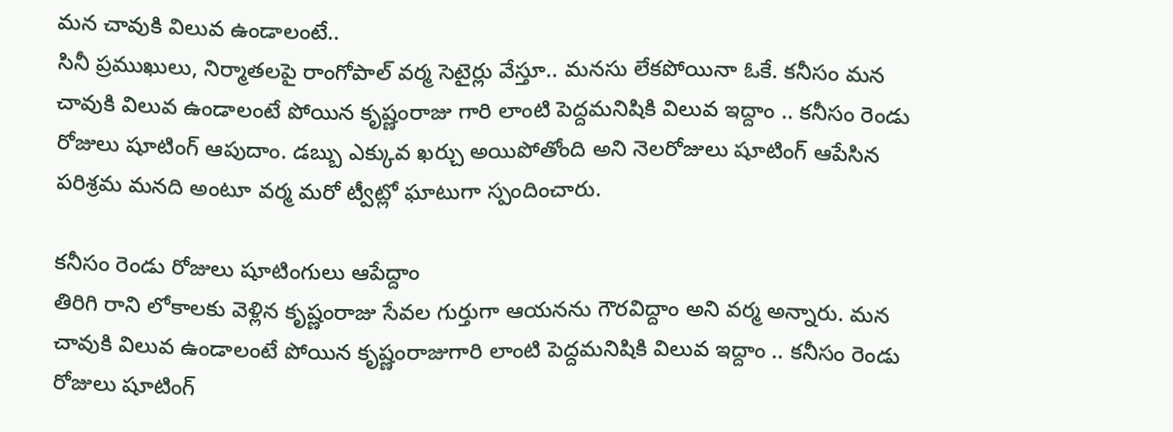మన చావుకి విలువ ఉండాలంటే..
సినీ ప్రముఖులు, నిర్మాతలపై రాంగోపాల్ వర్మ సెటైర్లు వేస్తూ.. మనసు లేకపోయినా ఓకే. కనీసం మన చావుకి విలువ ఉండాలంటే పోయిన కృష్ణంరాజు గారి లాంటి పెద్దమనిషికి విలువ ఇద్దాం .. కనీసం రెండు రోజులు షూటింగ్ ఆపుదాం. డబ్బు ఎక్కువ ఖర్చు అయిపోతోంది అని నెలరోజులు షూటింగ్ ఆపేసిన పరిశ్రమ మనది అంటూ వర్మ మరో ట్వీట్లో ఘాటుగా స్పందించారు.

కనీసం రెండు రోజులు షూటింగులు ఆపేద్దాం
తిరిగి రాని లోకాలకు వెళ్లిన కృష్ణంరాజు సేవల గుర్తుగా ఆయనను గౌరవిద్దాం అని వర్మ అన్నారు. మన చావుకి విలువ ఉండాలంటే పోయిన కృష్ణంరాజుగారి లాంటి పెద్దమనిషికి విలువ ఇద్దాం .. కనీసం రెండు రోజులు షూటింగ్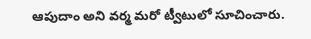ఆపుదాం అని వర్మ మరో ట్వీటులో సూచించారు.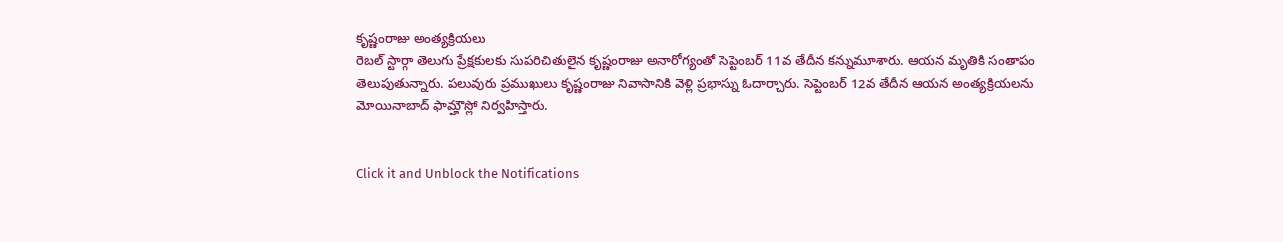కృష్ణంరాజు అంత్యక్రియలు
రెబల్ స్టార్గా తెలుగు ప్రేక్షకులకు సుపరిచితులైన కృష్ణంరాజు అనారోగ్యంతో సెప్టెంబర్ 11వ తేదీన కన్నుమూశారు. ఆయన మృతికి సంతాపం తెలుపుతున్నారు. పలువురు ప్రముఖులు కృష్ణంరాజు నివాసానికి వెళ్లి ప్రభాస్ను ఓదార్చారు. సెప్టెంబర్ 12వ తేదీన ఆయన అంత్యక్రియలను మోయినాబాద్ ఫామ్హౌస్లో నిర్వహిస్తారు.


Click it and Unblock the Notifications